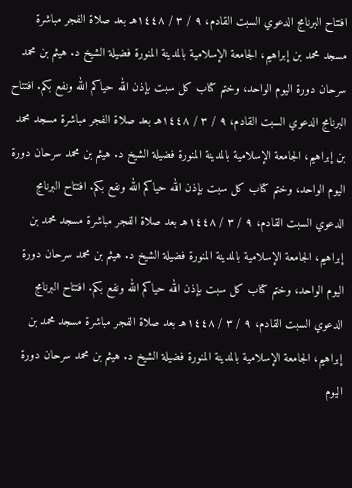افتتاح البرنامج الدعوي السبت القادم، ٩ / ٣ / ١٤٤٨هـ بعد صلاة الفجر مباشرة مسجد محمد بن إبراهيم، الجامعة الإسلامية بالمدينة المنورة فضيلة الشيخ د. هيثم بن محمد سرحان دورة اليوم الواحد، وختم كتاب كل سبت بإذن الله حياكم الله ونفع بكم. افتتاح البرنامج الدعوي السبت القادم، ٩ / ٣ / ١٤٤٨هـ بعد صلاة الفجر مباشرة مسجد محمد بن إبراهيم، الجامعة الإسلامية بالمدينة المنورة فضيلة الشيخ د. هيثم بن محمد سرحان دورة اليوم الواحد، وختم كتاب كل سبت بإذن الله حياكم الله ونفع بكم. افتتاح البرنامج الدعوي السبت القادم، ٩ / ٣ / ١٤٤٨هـ بعد صلاة الفجر مباشرة مسجد محمد بن إبراهيم، الجامعة الإسلامية بالمدينة المنورة فضيلة الشيخ د. هيثم بن محمد سرحان دورة اليوم الواحد، وختم كتاب كل سبت بإذن الله حياكم الله ونفع بكم. افتتاح البرنامج الدعوي السبت القادم، ٩ / ٣ / ١٤٤٨هـ بعد صلاة الفجر مباشرة مسجد محمد بن إبراهيم، الجامعة الإسلامية بالمدينة المنورة فضيلة الشيخ د. هيثم بن محمد سرحان دورة اليوم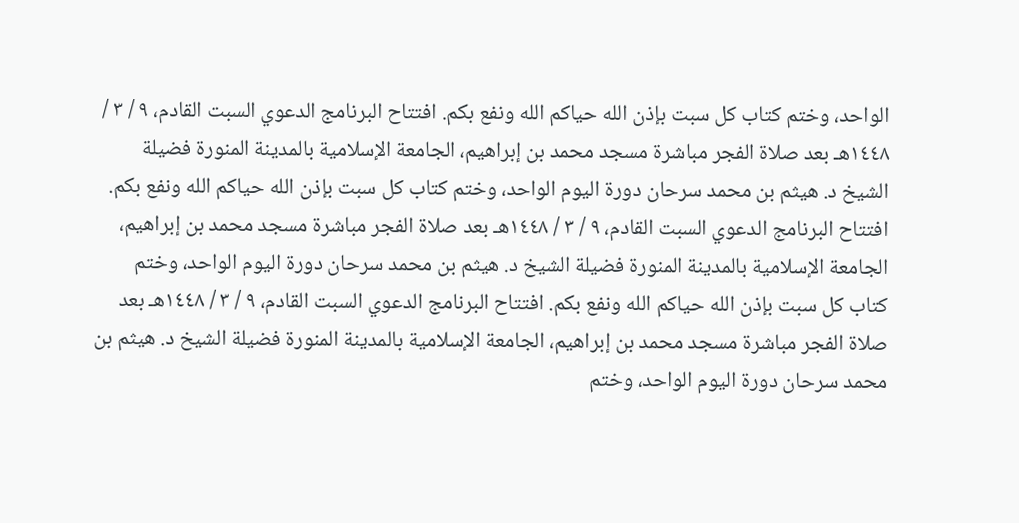الواحد، وختم كتاب كل سبت بإذن الله حياكم الله ونفع بكم. افتتاح البرنامج الدعوي السبت القادم، ٩ / ٣ / ١٤٤٨هـ بعد صلاة الفجر مباشرة مسجد محمد بن إبراهيم، الجامعة الإسلامية بالمدينة المنورة فضيلة الشيخ د. هيثم بن محمد سرحان دورة اليوم الواحد، وختم كتاب كل سبت بإذن الله حياكم الله ونفع بكم. افتتاح البرنامج الدعوي السبت القادم، ٩ / ٣ / ١٤٤٨هـ بعد صلاة الفجر مباشرة مسجد محمد بن إبراهيم، الجامعة الإسلامية بالمدينة المنورة فضيلة الشيخ د. هيثم بن محمد سرحان دورة اليوم الواحد، وختم كتاب كل سبت بإذن الله حياكم الله ونفع بكم. افتتاح البرنامج الدعوي السبت القادم، ٩ / ٣ / ١٤٤٨هـ بعد صلاة الفجر مباشرة مسجد محمد بن إبراهيم، الجامعة الإسلامية بالمدينة المنورة فضيلة الشيخ د. هيثم بن محمد سرحان دورة اليوم الواحد، وختم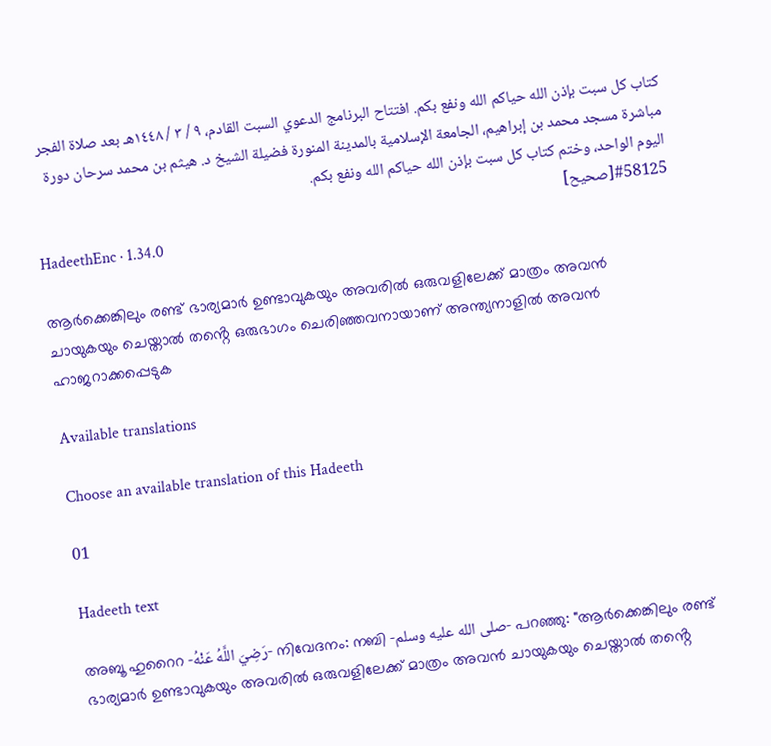كتاب كل سبت بإذن الله حياكم الله ونفع بكم. افتتاح البرنامج الدعوي السبت القادم، ٩ / ٣ / ١٤٤٨هـ بعد صلاة الفجر مباشرة مسجد محمد بن إبراهيم، الجامعة الإسلامية بالمدينة المنورة فضيلة الشيخ د. هيثم بن محمد سرحان دورة اليوم الواحد، وختم كتاب كل سبت بإذن الله حياكم الله ونفع بكم.
#58125[صحيح]
HadeethEnc · 1.34.0

ആർക്കെങ്കിലും രണ്ട് ഭാര്യമാർ ഉണ്ടാവുകയും അവരിൽ ഒരുവളിലേക്ക് മാത്രം അവൻ ചായുകയും ചെയ്താൽ തൻ്റെ ഒരുഭാഗം ചെരിഞ്ഞവനായാണ് അന്ത്യനാളിൽ അവൻ ഹാജറാക്കപ്പെടുക

Available translations

Choose an available translation of this Hadeeth

01

Hadeeth text

അബൂ ഹുറൈറ -رَضِيَ اللَّهُ عَنْهُ- നിവേദനം: നബി -صلى الله عليه وسلم- പറഞ്ഞു: "ആർക്കെങ്കിലും രണ്ട് ഭാര്യമാർ ഉണ്ടാവുകയും അവരിൽ ഒരുവളിലേക്ക് മാത്രം അവൻ ചായുകയും ചെയ്താൽ തൻ്റെ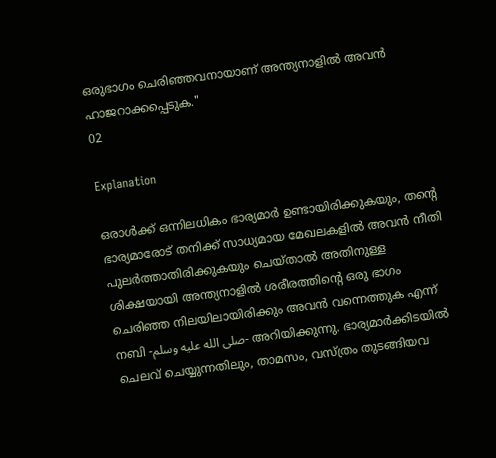ഒരുഭാഗം ചെരിഞ്ഞവനായാണ് അന്ത്യനാളിൽ അവൻ ഹാജറാക്കപ്പെടുക."
02

Explanation

ഒരാൾക്ക് ഒന്നിലധികം ഭാര്യമാർ ഉണ്ടായിരിക്കുകയും, തൻ്റെ ഭാര്യമാരോട് തനിക്ക് സാധ്യമായ മേഖലകളിൽ അവൻ നീതി പുലർത്താതിരിക്കുകയും ചെയ്താൽ അതിനുള്ള ശിക്ഷയായി അന്ത്യനാളിൽ ശരീരത്തിൻ്റെ ഒരു ഭാഗം ചെരിഞ്ഞ നിലയിലായിരിക്കും അവൻ വന്നെത്തുക എന്ന് നബി -صلى الله عليه وسلم- അറിയിക്കുന്നു. ഭാര്യമാർക്കിടയിൽ ചെലവ് ചെയ്യുന്നതിലും, താമസം, വസ്ത്രം തുടങ്ങിയവ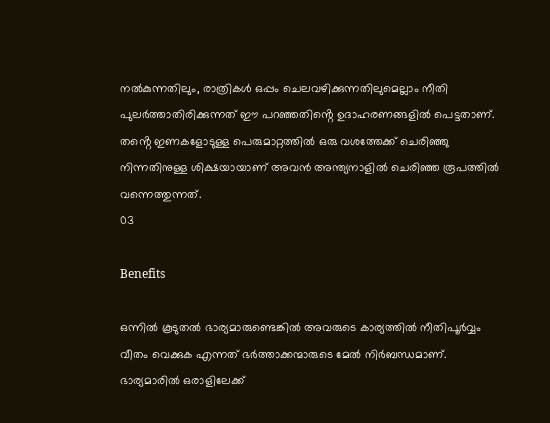നൽകുന്നതിലും, രാത്രികൾ ഒപ്പം ചെലവഴിക്കുന്നതിലുമെല്ലാം നീതി പുലർത്താതിരിക്കുന്നത് ഈ പറഞ്ഞതിൻ്റെ ഉദാഹരണങ്ങളിൽ പെട്ടതാണ്. തൻ്റെ ഇണകളോടുള്ള പെരുമാറ്റത്തിൽ ഒരു വശത്തേക്ക് ചെരിഞ്ഞു നിന്നതിനുള്ള ശിക്ഷയായാണ് അവൻ അന്ത്യനാളിൽ ചെരിഞ്ഞ രൂപത്തിൽ വന്നെത്തുന്നത്.
03

Benefits

ഒന്നിൽ കൂടുതൽ ഭാര്യമാരുണ്ടെങ്കിൽ അവരുടെ കാര്യത്തിൽ നീതിപൂർവ്വം വീതം വെക്കുക എന്നത് ഭർത്താക്കന്മാരുടെ മേൽ നിർബന്ധമാണ്. ഭാര്യമാരിൽ ഒരാളിലേക്ക്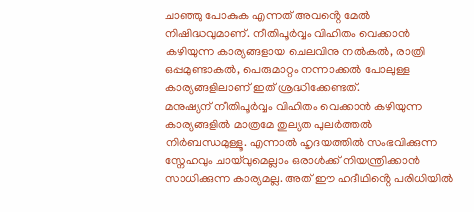ചാഞ്ഞു പോകുക എന്നത് അവൻ്റെ മേൽ നിഷിദ്ധവുമാണ്. നീതിപൂർവ്വം വിഹിതം വെക്കാൻ കഴിയുന്ന കാര്യങ്ങളായ ചെലവിനു നൽകൽ, രാത്രി ഒപ്പമുണ്ടാകൽ, പെരുമാറ്റം നന്നാക്കൽ പോലുള്ള കാര്യങ്ങളിലാണ് ഇത് ശ്രദ്ധിക്കേണ്ടത്.
മനുഷ്യന് നീതിപൂർവ്വം വിഹിതം വെക്കാൻ കഴിയുന്ന കാര്യങ്ങളിൽ മാത്രമേ തുല്യത പുലർത്തൽ നിർബന്ധമുള്ളൂ. എന്നാൽ ഹൃദയത്തിൽ സംഭവിക്കുന്ന സ്നേഹവും ചായ്‌വുമെല്ലാം ഒരാൾക്ക് നിയന്ത്രിക്കാൻ സാധിക്കുന്ന കാര്യമല്ല. അത് ഈ ഹദീഥിൻ്റെ പരിധിയിൽ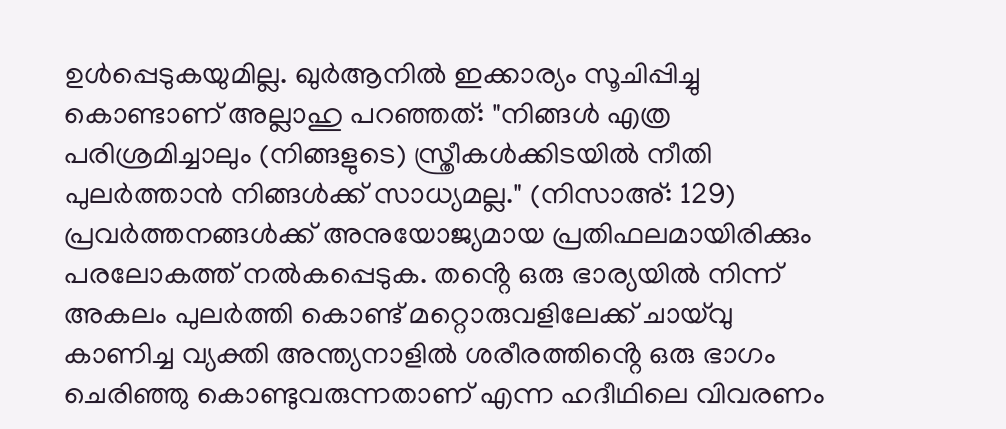ഉൾപ്പെടുകയുമില്ല. ഖുർആനിൽ ഇക്കാര്യം സൂചിപ്പിച്ചു കൊണ്ടാണ് അല്ലാഹു പറഞ്ഞത്: "നിങ്ങൾ എത്ര പരിശ്രമിച്ചാലും (നിങ്ങളുടെ) സ്ത്രീകൾക്കിടയിൽ നീതി പുലർത്താൻ നിങ്ങൾക്ക് സാധ്യമല്ല." (നിസാഅ്: 129)
പ്രവർത്തനങ്ങൾക്ക് അനുയോജ്യമായ പ്രതിഫലമായിരിക്കും പരലോകത്ത് നൽകപ്പെടുക. തൻ്റെ ഒരു ഭാര്യയിൽ നിന്ന് അകലം പുലർത്തി കൊണ്ട് മറ്റൊരുവളിലേക്ക് ചായ്‌വു കാണിച്ച വ്യക്തി അന്ത്യനാളിൽ ശരീരത്തിൻ്റെ ഒരു ഭാഗം ചെരിഞ്ഞു കൊണ്ടുവരുന്നതാണ് എന്ന ഹദീഥിലെ വിവരണം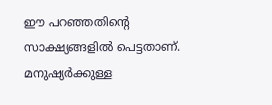ഈ പറഞ്ഞതിൻ്റെ സാക്ഷ്യങ്ങളിൽ പെട്ടതാണ്.
മനുഷ്യർക്കുള്ള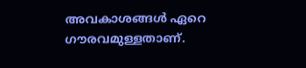അവകാശങ്ങൾ ഏറെ ഗൗരവമുള്ളതാണ്.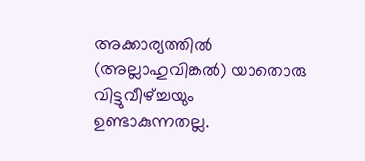അക്കാര്യത്തിൽ (അല്ലാഹുവിങ്കൽ) യാതൊരു വിട്ടുവീഴ്ച്ചയും ഉണ്ടാകുന്നതല്ല.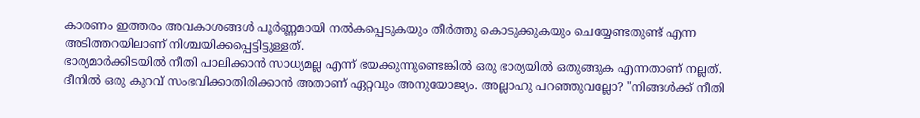കാരണം ഇത്തരം അവകാശങ്ങൾ പൂർണ്ണമായി നൽകപ്പെടുകയും തീർത്തു കൊടുക്കുകയും ചെയ്യേണ്ടതുണ്ട് എന്ന അടിത്തറയിലാണ് നിശ്ചയിക്കപ്പെട്ടിട്ടുള്ളത്.
ഭാര്യമാർക്കിടയിൽ നീതി പാലിക്കാൻ സാധ്യമല്ല എന്ന് ഭയക്കുന്നുണ്ടെങ്കിൽ ഒരു ഭാര്യയിൽ ഒതുങ്ങുക എന്നതാണ് നല്ലത്. ദീനിൽ ഒരു കുറവ് സംഭവിക്കാതിരിക്കാൻ അതാണ് ഏറ്റവും അനുയോജ്യം. അല്ലാഹു പറഞ്ഞുവല്ലോ? "നിങ്ങൾക്ക് നീതി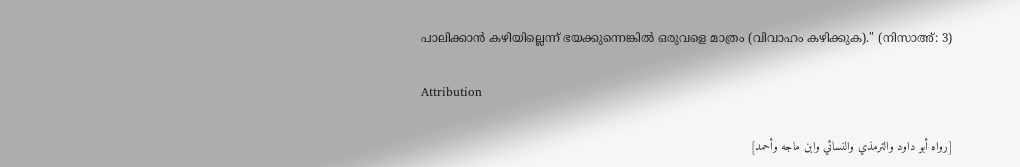പാലിക്കാൻ കഴിയില്ലെന്ന് ഭയക്കുന്നെങ്കിൽ ഒരുവളെ മാത്രം (വിവാഹം കഴിക്കുക)." (നിസാഅ്: 3)

Attribution

[رواه أبو داود والترمذي والنسائي وابن ماجه وأحمد]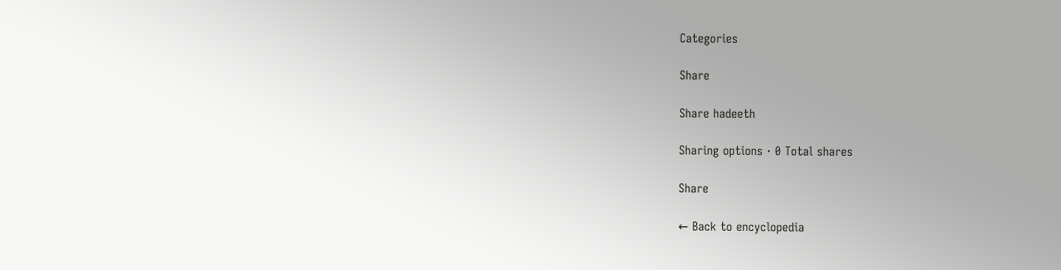Categories

Share

Share hadeeth

Sharing options · 0 Total shares

Share

← Back to encyclopedia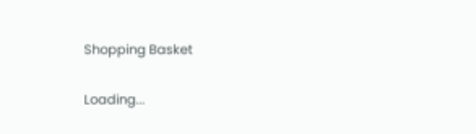Shopping Basket

Loading...